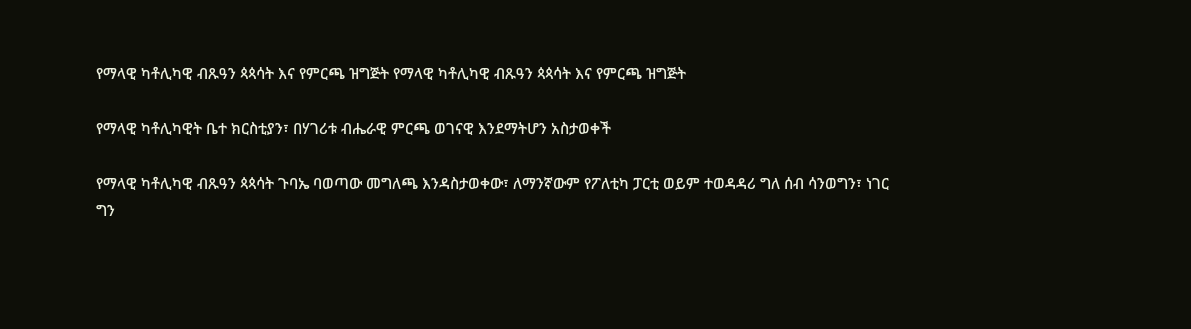የማላዊ ካቶሊካዊ ብጹዓን ጳጳሳት እና የምርጫ ዝግጅት የማላዊ ካቶሊካዊ ብጹዓን ጳጳሳት እና የምርጫ ዝግጅት

የማላዊ ካቶሊካዊት ቤተ ክርስቲያን፣ በሃገሪቱ ብሔራዊ ምርጫ ወገናዊ እንደማትሆን አስታወቀች

የማላዊ ካቶሊካዊ ብጹዓን ጳጳሳት ጉባኤ ባወጣው መግለጫ እንዳስታወቀው፣ ለማንኛውም የፖለቲካ ፓርቲ ወይም ተወዳዳሪ ግለ ሰብ ሳንወግን፣ ነገር ግን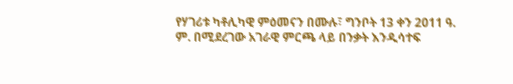የሃገሪቱ ካቶሊካዊ ምዕመናን በሙሉ፣ ግንቦት 13 ቀን 2011 ዓ. ም. በሚደረገው አገራዊ ምርጫ ላይ በንቃት እንዲሳተፍ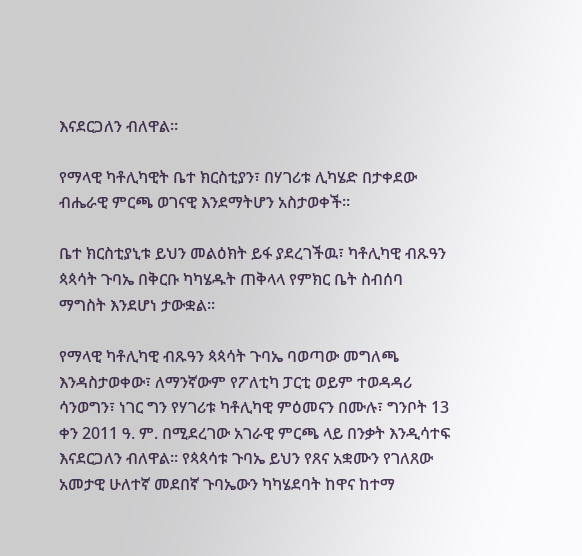እናደርጋለን ብለዋል።

የማላዊ ካቶሊካዊት ቤተ ክርስቲያን፣ በሃገሪቱ ሊካሄድ በታቀደው ብሔራዊ ምርጫ ወገናዊ እንደማትሆን አስታወቀች።

ቤተ ክርስቲያኒቱ ይህን መልዕክት ይፋ ያደረገችዉ፣ ካቶሊካዊ ብጹዓን ጳጳሳት ጉባኤ በቅርቡ ካካሄዱት ጠቅላላ የምክር ቤት ስብሰባ  ማግስት እንደሆነ ታውቋል።

የማላዊ ካቶሊካዊ ብጹዓን ጳጳሳት ጉባኤ ባወጣው መግለጫ እንዳስታወቀው፣ ለማንኛውም የፖለቲካ ፓርቲ ወይም ተወዳዳሪ ሳንወግን፣ ነገር ግን የሃገሪቱ ካቶሊካዊ ምዕመናን በሙሉ፣ ግንቦት 13 ቀን 2011 ዓ. ም. በሚደረገው አገራዊ ምርጫ ላይ በንቃት እንዲሳተፍ እናደርጋለን ብለዋል። የጳጳሳቱ ጉባኤ ይህን የጸና አቋሙን የገለጸው አመታዊ ሁለተኛ መደበኛ ጉባኤውን ካካሄደባት ከዋና ከተማ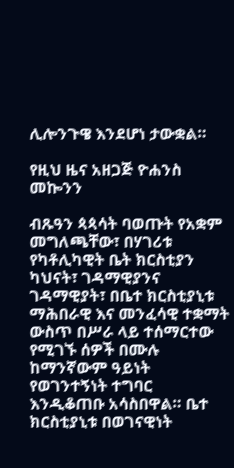ሊሎንጉዌ እንደሆነ ታውቋል።

የዚህ ዜና አዘጋጅ ዮሐንስ መኰንን

ብጹዓን ጳጳሳት ባወጡት የአቋም መግለጫቸው፣ በሃገሪቱ የካቶሊካዊት ቤት ክርስቲያን ካህናት፣ ገዳማዊያንና ገዳማዊያት፣ በቤተ ክርስቲያኒቱ ማሕበራዊ እና መንፈሳዊ ተቋማት ውስጥ በሥራ ላይ ተሰማርተው የሚገኙ ሰዎች በሙሉ ከማንኛውም ዓይነት የወገንተኝነት ተግባር እንዲቆጠቡ አሳስበዋል። ቤተ ክርስቲያኒቱ በወገናዊነት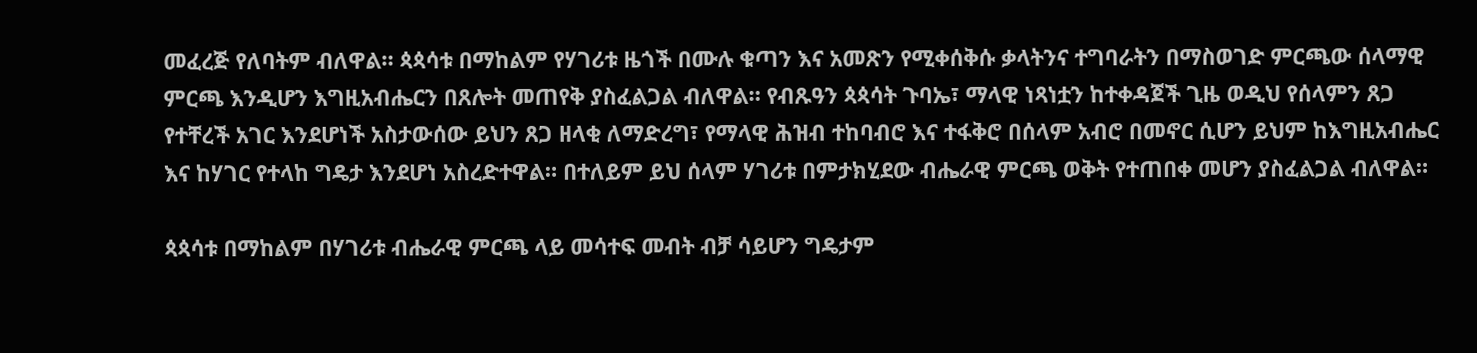መፈረጅ የለባትም ብለዋል። ጳጳሳቱ በማከልም የሃገሪቱ ዜጎች በሙሉ ቁጣን እና አመጽን የሚቀሰቅሱ ቃላትንና ተግባራትን በማስወገድ ምርጫው ሰላማዊ ምርጫ እንዲሆን እግዚአብሔርን በጸሎት መጠየቅ ያስፈልጋል ብለዋል። የብጹዓን ጳጳሳት ጉባኤ፣ ማላዊ ነጻነቷን ከተቀዳጀች ጊዜ ወዲህ የሰላምን ጸጋ የተቸረች አገር እንደሆነች አስታውሰው ይህን ጸጋ ዘላቂ ለማድረግ፣ የማላዊ ሕዝብ ተከባብሮ እና ተፋቅሮ በሰላም አብሮ በመኖር ሲሆን ይህም ከእግዚአብሔር እና ከሃገር የተላከ ግዴታ እንደሆነ አስረድተዋል። በተለይም ይህ ሰላም ሃገሪቱ በምታክሂደው ብሔራዊ ምርጫ ወቅት የተጠበቀ መሆን ያስፈልጋል ብለዋል።

ጳጳሳቱ በማከልም በሃገሪቱ ብሔራዊ ምርጫ ላይ መሳተፍ መብት ብቻ ሳይሆን ግዴታም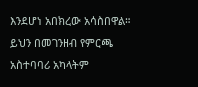እንደሆነ አበክረው አሳስበዋል። ይህን በመገንዘብ የምርጫ አስተባባሪ አካላትም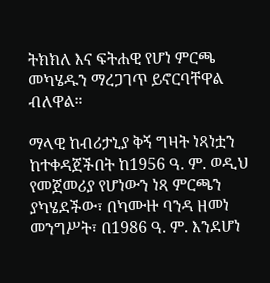ትክክለ እና ፍትሐዊ የሆነ ምርጫ መካሄዱን ማረጋገጥ ይኖርባቸዋል ብለዋል።

ማላዊ ከብሪታኒያ ቅኝ ግዛት ነጻነቷን ከተቀዳጀችበት ከ1956 ዓ. ም. ወዲህ የመጀመሪያ የሆነውን ነጻ ምርጫን ያካሄደችው፣ በካሙዙ ባንዳ ዘመነ መንግሥት፣ በ1986 ዓ. ም. እንደሆነ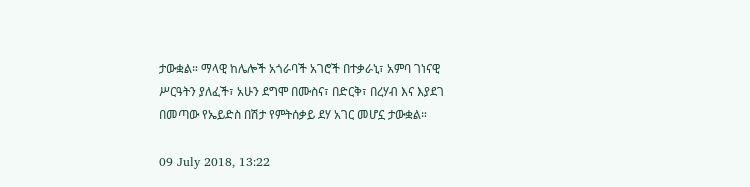ታውቋል። ማላዊ ከሌሎች አጎራባች አገሮች በተቃራኒ፣ አምባ ገነናዊ ሥርዓትን ያለፈች፣ አሁን ደግሞ በሙስና፣ በድርቅ፣ በረሃብ እና እያደገ በመጣው የኤይድስ በሽታ የምትሰቃይ ደሃ አገር መሆኗ ታውቋል።

09 July 2018, 13:22